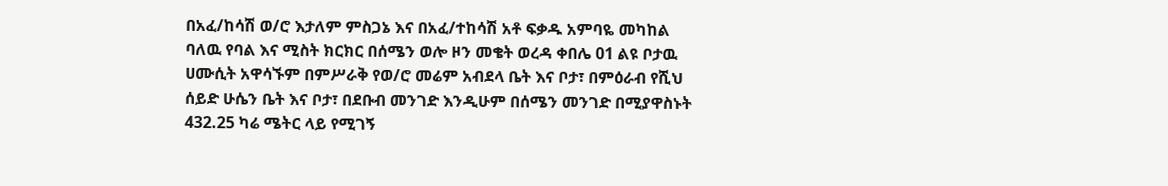በአፈ/ከሳሽ ወ/ሮ እታለም ምስጋኔ እና በአፈ/ተከሳሽ አቶ ፍቃዱ አምባዬ መካከል ባለዉ የባል እና ሚስት ክርክር በሰሜን ወሎ ዞን መቄት ወረዳ ቀበሌ 01 ልዩ ቦታዉ ሀሙሲት አዋሳኙም በምሥራቅ የወ/ሮ መሬም አብደላ ቤት እና ቦታ፣ በምዕራብ የሺህ ሰይድ ሁሴን ቤት እና ቦታ፣ በደቡብ መንገድ እንዲሁም በሰሜን መንገድ በሚያዋስኑት 432.25 ካሬ ሜትር ላይ የሚገኝ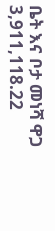ቤት እና ቦታ መነሻ ዋጋ 3,911,118.22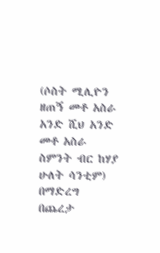(ሶስት ሚሊዮን ዘጠኝ መቶ አስራ አንድ ሺህ አንድ መቶ አስራ ስምንት ብር ከሃያ ሁለት ሳንቲም) በማድረግ በጨረታ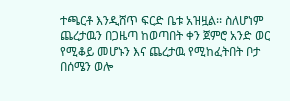ተጫርቶ እንዲሸጥ ፍርድ ቤቱ አዝዟል፡፡ ስለሆነም ጨረታዉን በጋዜጣ ከወጣበት ቀን ጀምሮ አንድ ወር የሚቆይ መሆኑን እና ጨረታዉ የሚከፈትበት ቦታ በሰሜን ወሎ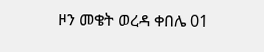ዞን መቄት ወረዳ ቀበሌ 01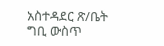አስተዳደር ጽ/ቤት ግቢ ውስጥ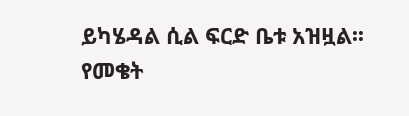ይካሄዳል ሲል ፍርድ ቤቱ አዝዟል፡፡
የመቄት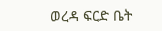ወረዳ ፍርድ ቤት